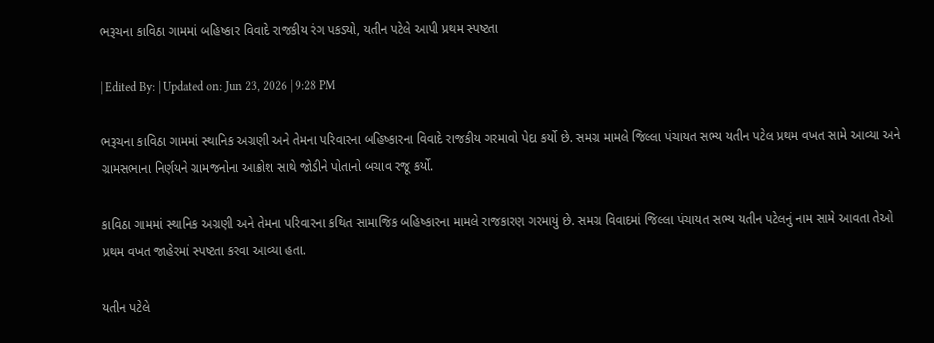ભરૂચના કાવિઠા ગામમાં બહિષ્કાર વિવાદે રાજકીય રંગ પકડ્યો, યતીન પટેલે આપી પ્રથમ સ્પષ્ટતા

| Edited By: | Updated on: Jun 23, 2026 | 9:28 PM

ભરૂચના કાવિઠા ગામમાં સ્થાનિક અગ્રણી અને તેમના પરિવારના બહિષ્કારના વિવાદે રાજકીય ગરમાવો પેદા કર્યો છે. સમગ્ર મામલે જિલ્લા પંચાયત સભ્ય યતીન પટેલ પ્રથમ વખત સામે આવ્યા અને ગ્રામસભાના નિર્ણયને ગ્રામજનોના આક્રોશ સાથે જોડીને પોતાનો બચાવ રજૂ કર્યો.

કાવિઠા ગામમાં સ્થાનિક અગ્રણી અને તેમના પરિવારના કથિત સામાજિક બહિષ્કારના મામલે રાજકારણ ગરમાયું છે. સમગ્ર વિવાદમાં જિલ્લા પંચાયત સભ્ય યતીન પટેલનું નામ સામે આવતા તેઓ પ્રથમ વખત જાહેરમાં સ્પષ્ટતા કરવા આવ્યા હતા.

યતીન પટેલે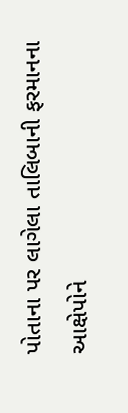પોતાના પર લાગેલા તાલિબાની ફરમાનના આક્ષેપોને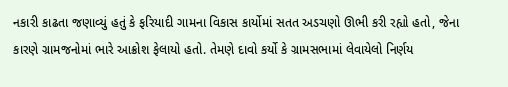નકારી કાઢતા જણાવ્યું હતું કે ફરિયાદી ગામના વિકાસ કાર્યોમાં સતત અડચણો ઊભી કરી રહ્યો હતો, જેના કારણે ગ્રામજનોમાં ભારે આક્રોશ ફેલાયો હતો. તેમણે દાવો કર્યો કે ગ્રામસભામાં લેવાયેલો નિર્ણય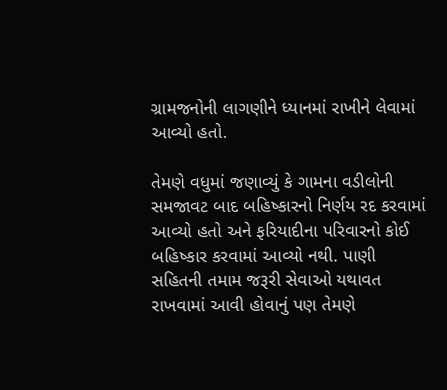ગ્રામજનોની લાગણીને ધ્યાનમાં રાખીને લેવામાં આવ્યો હતો.

તેમણે વધુમાં જણાવ્યું કે ગામના વડીલોની સમજાવટ બાદ બહિષ્કારનો નિર્ણય રદ કરવામાં આવ્યો હતો અને ફરિયાદીના પરિવારનો કોઈ બહિષ્કાર કરવામાં આવ્યો નથી. પાણી સહિતની તમામ જરૂરી સેવાઓ યથાવત રાખવામાં આવી હોવાનું પણ તેમણે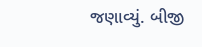જણાવ્યું. બીજી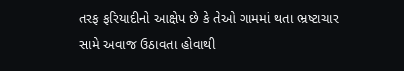તરફ ફરિયાદીનો આક્ષેપ છે કે તેઓ ગામમાં થતા ભ્રષ્ટાચાર સામે અવાજ ઉઠાવતા હોવાથી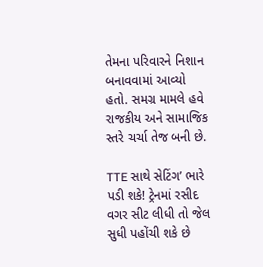તેમના પરિવારને નિશાન બનાવવામાં આવ્યો હતો. સમગ્ર મામલે હવે રાજકીય અને સામાજિક સ્તરે ચર્ચા તેજ બની છે.

TTE સાથે સેટિંગ’ ભારે પડી શકે! ટ્રેનમાં રસીદ વગર સીટ લીધી તો જેલ સુધી પહોંચી શકે છે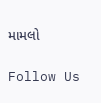મામલો

Follow Us